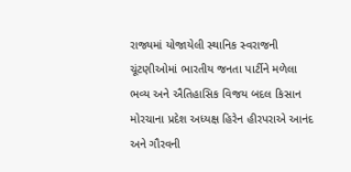રાજ્યમાં યોજાયેલી સ્થાનિક સ્વરાજની ચૂંટણીઓમાં ભારતીય જનતા પાર્ટીને મળેલા ભવ્ય અને ઐતિહાસિક વિજય બદલ કિસાન મોરચાના પ્રદેશ અધ્યક્ષ હિરેન હીરપરાએ આનંદ અને ગૌરવની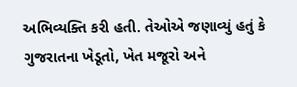અભિવ્યક્તિ કરી હતી. તેઓએ જણાવ્યું હતું કે ગુજરાતના ખેડૂતો, ખેત મજૂરો અને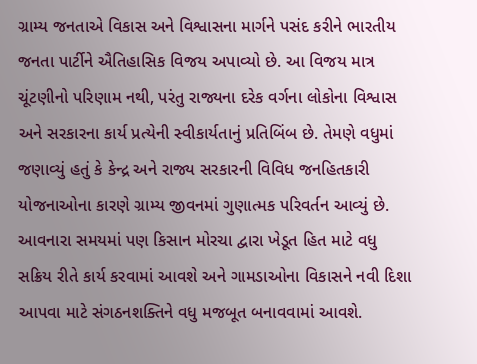ગ્રામ્ય જનતાએ વિકાસ અને વિશ્વાસના માર્ગને પસંદ કરીને ભારતીય જનતા પાર્ટીને ઐતિહાસિક વિજય અપાવ્યો છે. આ વિજય માત્ર ચૂંટણીનો પરિણામ નથી, પરંતુ રાજ્યના દરેક વર્ગના લોકોના વિશ્વાસ અને સરકારના કાર્ય પ્રત્યેની સ્વીકાર્યતાનું પ્રતિબિંબ છે. તેમણે વધુમાં જણાવ્યું હતું કે કેન્દ્ર અને રાજ્ય સરકારની વિવિધ જનહિતકારી યોજનાઓના કારણે ગ્રામ્ય જીવનમાં ગુણાત્મક પરિવર્તન આવ્યું છે. આવનારા સમયમાં પણ કિસાન મોરચા દ્વારા ખેડૂત હિત માટે વધુ સક્રિય રીતે કાર્ય કરવામાં આવશે અને ગામડાઓના વિકાસને નવી દિશા આપવા માટે સંગઠનશક્તિને વધુ મજબૂત બનાવવામાં આવશે.